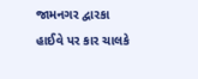જામનગર દ્વારકા હાઈવે પર કાર ચાલકે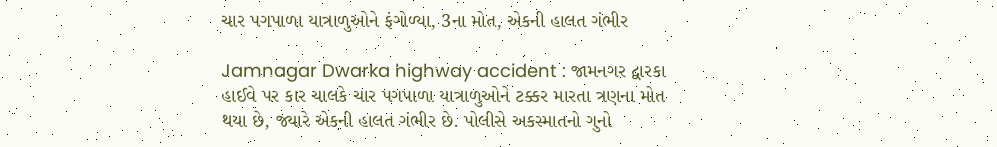ચાર પગપાળા યાત્રાળુઓને ફંગોળ્યા, 3ના મોત, એકની હાલત ગંભીર

Jamnagar Dwarka highway accident : જામનગર દ્વારકા હાઈવે પર કાર ચાલકે ચાર પગપાળા યાત્રાળુઓને ટક્કર મારતા ત્રણના મોત થયા છે, જ્યારે એકની હાલત ગંભીર છે. પોલીસે અકસ્માતનો ગુનો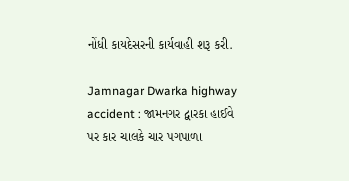નોંધી કાયદેસરની કાર્યવાહી શરૂ કરી.

Jamnagar Dwarka highway accident : જામનગર દ્વારકા હાઈવે પર કાર ચાલકે ચાર પગપાળા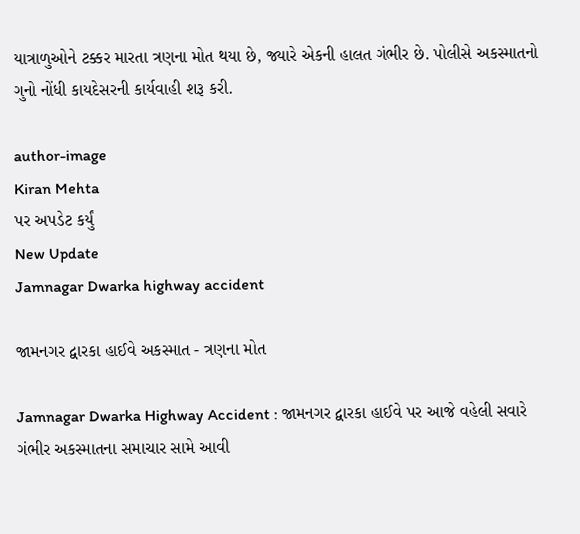યાત્રાળુઓને ટક્કર મારતા ત્રણના મોત થયા છે, જ્યારે એકની હાલત ગંભીર છે. પોલીસે અકસ્માતનો ગુનો નોંધી કાયદેસરની કાર્યવાહી શરૂ કરી.

author-image
Kiran Mehta
પર અપડેટ કર્યું
New Update
Jamnagar Dwarka highway accident

જામનગર દ્વારકા હાઈવે અકસ્માત - ત્રણના મોત

Jamnagar Dwarka Highway Accident : જામનગર દ્વારકા હાઈવે પર આજે વહેલી સવારે ગંભીર અકસ્માતના સમાચાર સામે આવી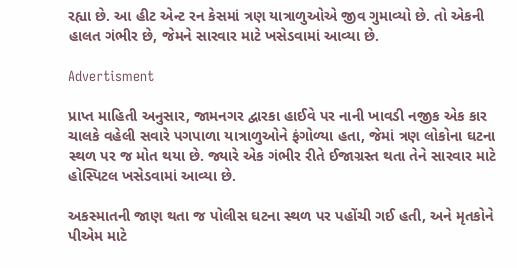રહ્યા છે. આ હીટ એન્ટ રન કેસમાં ત્રણ યાત્રાળુઓએ જીવ ગુમાવ્યો છે. તો એકની હાલત ગંભીર છે, જેમને સારવાર માટે ખસેડવામાં આવ્યા છે.

Advertisment

પ્રાપ્ત માહિતી અનુસાર, જામનગર દ્વારકા હાઈવે પર નાની ખાવડી નજીક એક કાર ચાલકે વહેલી સવારે પગપાળા યાત્રાળુઓને ફંગોળ્યા હતા, જેમાં ત્રણ લોકોના ઘટના સ્થળ પર જ મોત થયા છે. જ્યારે એક ગંભીર રીતે ઈજાગ્રસ્ત થતા તેને સારવાર માટે હોસ્પિટલ ખસેડવામાં આવ્યા છે.

અકસ્માતની જાણ થતા જ પોલીસ ઘટના સ્થળ પર પહોંચી ગઈ હતી, અને મૃતકોને પીએમ માટે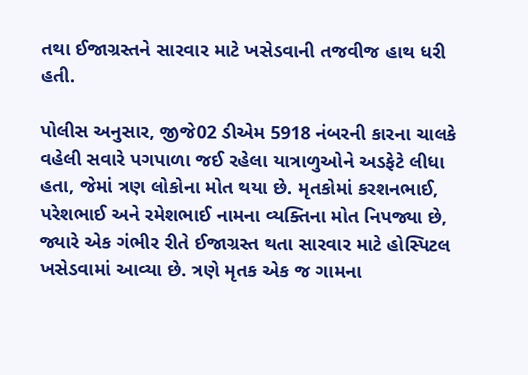તથા ઈજાગ્રસ્તને સારવાર માટે ખસેડવાની તજવીજ હાથ ધરી હતી.

પોલીસ અનુસાર, જીજે02 ડીએમ 5918 નંબરની કારના ચાલકે વહેલી સવારે પગપાળા જઈ રહેલા યાત્રાળુઓને અડફેટે લીધા હતા, જેમાં ત્રણ લોકોના મોત થયા છે. મૃતકોમાં કરશનભાઈ, પરેશભાઈ અને રમેશભાઈ નામના વ્યક્તિના મોત નિપજ્યા છે, જ્યારે એક ગંભીર રીતે ઈજાગ્રસ્ત થતા સારવાર માટે હોસ્પિટલ ખસેડવામાં આવ્યા છે. ત્રણે મૃતક એક જ ગામના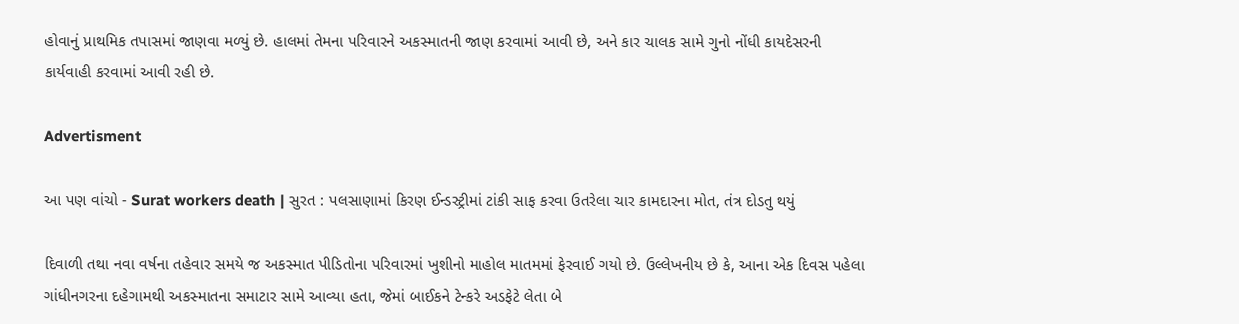હોવાનું પ્રાથમિક તપાસમાં જાણવા મળ્યું છે. હાલમાં તેમના પરિવારને અકસ્માતની જાણ કરવામાં આવી છે, અને કાર ચાલક સામે ગુનો નોંધી કાયદેસરની કાર્યવાહી કરવામાં આવી રહી છે.

Advertisment

આ પણ વાંચો - Surat workers death | સુરત : પલસાણામાં કિરણ ઈન્ડસ્ટ્રીમાં ટાંકી સાફ કરવા ઉતરેલા ચાર કામદારના મોત, તંત્ર દોડતુ થયું

દિવાળી તથા નવા વર્ષના તહેવાર સમયે જ અકસ્માત પીડિતોના પરિવારમાં ખુશીનો માહોલ માતમમાં ફેરવાઈ ગયો છે. ઉલ્લેખનીય છે કે, આના એક દિવસ પહેલા ગાંધીનગરના દહેગામથી અકસ્માતના સમાટાર સામે આવ્યા હતા, જેમાં બાઈકને ટેન્કરે અડફેટે લેતા બે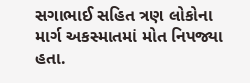સગાભાઈ સહિત ત્રણ લોકોના માર્ગ અકસ્માતમાં મોત નિપજ્યા હતા.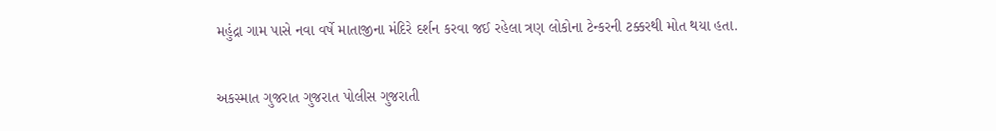મહુંદ્રા ગામ પાસે નવા વર્ષે માતાજીના મંદિરે દર્શન કરવા જઈ રહેલા ત્રણ લોકોના ટેન્કરની ટક્કરથી મોત થયા હતા.

અકસ્માત ગુજરાત ગુજરાત પોલીસ ગુજરાતી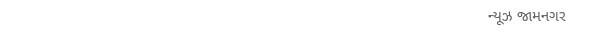ન્યૂઝ જામનગર